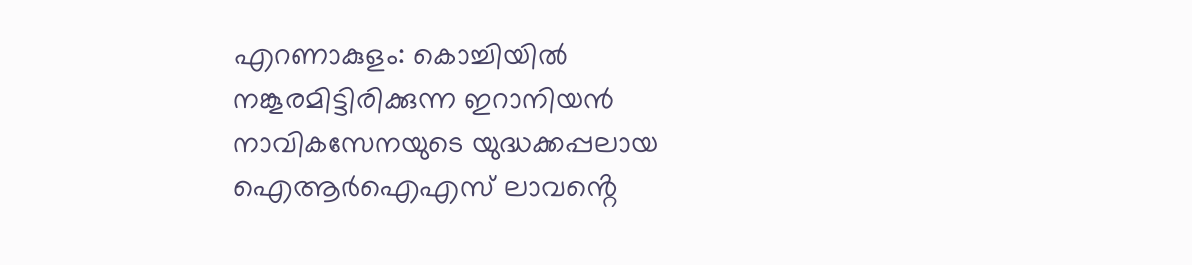എറണാകുളം: കൊച്ചിയിൽ നങ്കൂരമിട്ടിരിക്കുന്ന ഇറാനിയൻ നാവികസേനയുടെ യുദ്ധക്കപ്പലായ ഐആർഐഎസ് ലാവൻ്റെ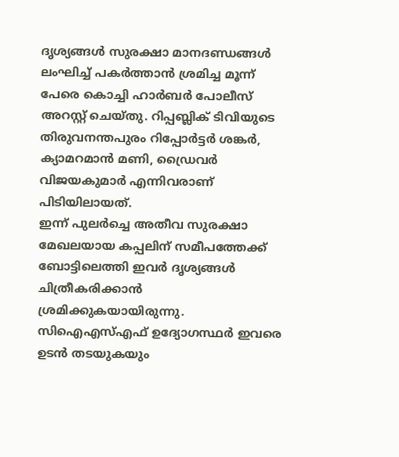ദൃശ്യങ്ങൾ സുരക്ഷാ മാനദണ്ഡങ്ങൾ ലംഘിച്ച് പകർത്താൻ ശ്രമിച്ച മൂന്ന് പേരെ കൊച്ചി ഹാർബർ പോലീസ് അറസ്റ്റ് ചെയ്തു. റിപ്പബ്ലിക് ടിവിയുടെ തിരുവനന്തപുരം റിപ്പോർട്ടർ ശങ്കർ, ക്യാമറമാൻ മണി, ഡ്രൈവർ വിജയകുമാർ എന്നിവരാണ് പിടിയിലായത്.
ഇന്ന് പുലർച്ചെ അതീവ സുരക്ഷാ മേഖലയായ കപ്പലിന് സമീപത്തേക്ക് ബോട്ടിലെത്തി ഇവർ ദൃശ്യങ്ങൾ ചിത്രീകരിക്കാൻ ശ്രമിക്കുകയായിരുന്നു. സിഐഎസ്എഫ് ഉദ്യോഗസ്ഥർ ഇവരെ ഉടൻ തടയുകയും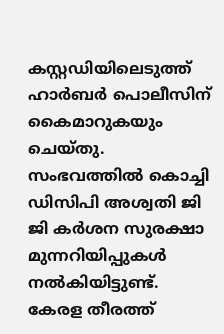കസ്റ്റഡിയിലെടുത്ത് ഹാർബർ പൊലീസിന് കൈമാറുകയും ചെയ്തു.
സംഭവത്തിൽ കൊച്ചി ഡിസിപി അശ്വതി ജി ജി കർശന സുരക്ഷാ മുന്നറിയിപ്പുകൾ നൽകിയിട്ടുണ്ട്. കേരള തീരത്ത്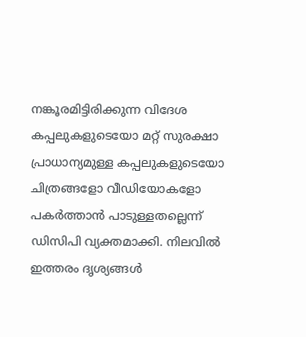നങ്കൂരമിട്ടിരിക്കുന്ന വിദേശ കപ്പലുകളുടെയോ മറ്റ് സുരക്ഷാ പ്രാധാന്യമുള്ള കപ്പലുകളുടെയോ ചിത്രങ്ങളോ വീഡിയോകളോ പകർത്താൻ പാടുള്ളതല്ലെന്ന് ഡിസിപി വ്യക്തമാക്കി. നിലവിൽ ഇത്തരം ദൃശ്യങ്ങൾ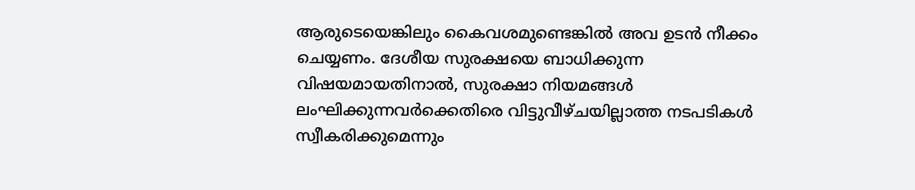ആരുടെയെങ്കിലും കൈവശമുണ്ടെങ്കിൽ അവ ഉടൻ നീക്കം ചെയ്യണം. ദേശീയ സുരക്ഷയെ ബാധിക്കുന്ന വിഷയമായതിനാൽ, സുരക്ഷാ നിയമങ്ങൾ ലംഘിക്കുന്നവർക്കെതിരെ വിട്ടുവീഴ്ചയില്ലാത്ത നടപടികൾ സ്വീകരിക്കുമെന്നും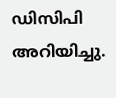ഡിസിപി അറിയിച്ചു.